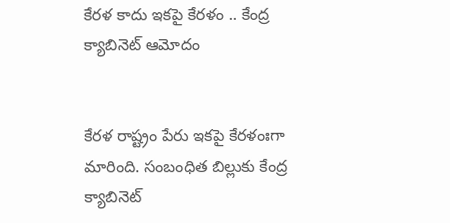కేరళ కాదు ఇకపై కేరళం .. కేంద్ర క్యాబినెట్ ఆమోదం


కేరళ రాష్ట్రం పేరు ఇకపై కేరళంఃగా మారింది. సంబంధిత బిల్లుకు కేంద్ర క్యాబినెట్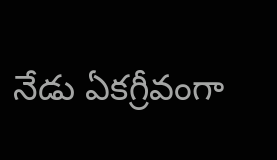నేడు ఏకగ్రీవంగా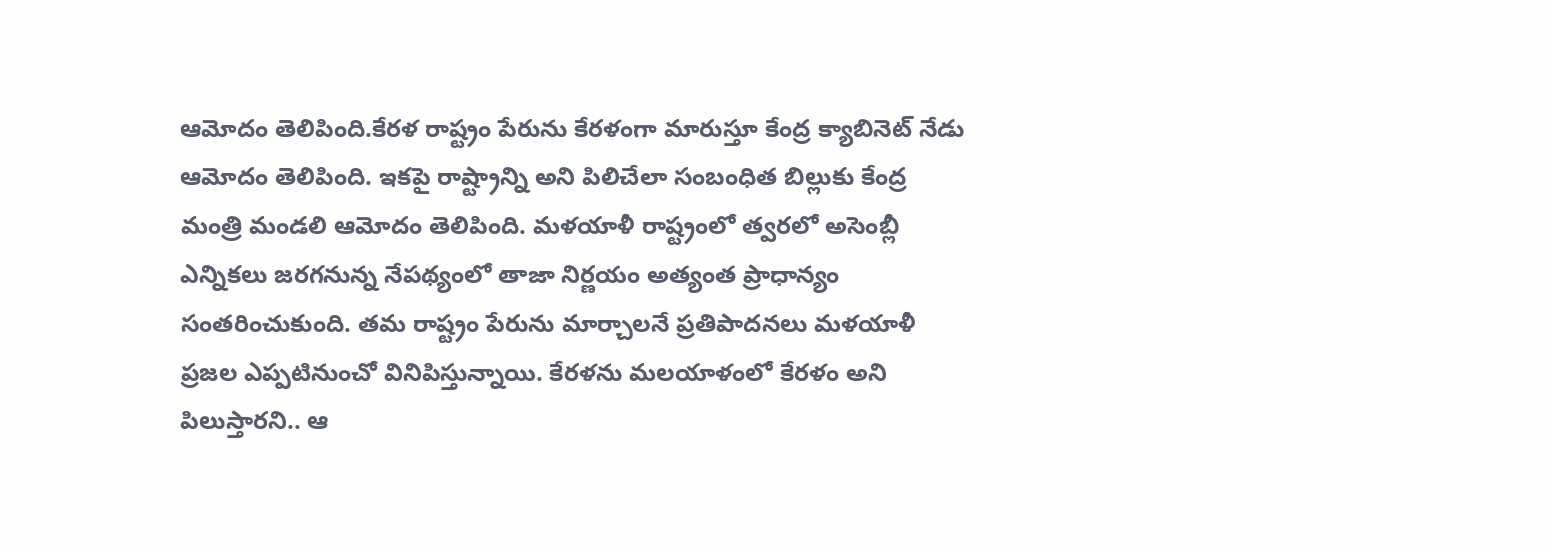ఆమోదం తెలిపింది.కేరళ రాష్ట్రం పేరును కేరళంగా మారుస్తూ కేంద్ర క్యాబినెట్ నేడు ఆమోదం తెలిపింది. ఇకపై రాష్ట్రాన్ని అని పిలిచేలా సంబంధిత బిల్లుకు కేంద్ర మంత్రి మండలి ఆమోదం తెలిపింది. మళయాళీ రాష్ట్రంలో త్వరలో అసెంబ్లీ ఎన్నికలు జరగనున్న నేపథ్యంలో తాజా నిర్ణయం అత్యంత ప్రాధాన్యం సంతరించుకుంది. తమ రాష్ట్రం పేరును మార్చాలనే ప్రతిపాదనలు మళయాళీ ప్రజల ఎప్పటినుంచో వినిపిస్తున్నాయి. కేరళను మలయాళంలో కేరళం అని పిలుస్తారని.. ఆ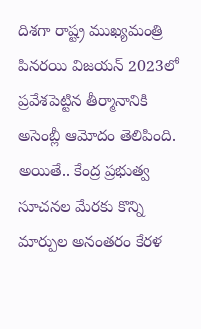దిశగా రాష్ట్ర ముఖ్యమంత్రి పినరయి విజయన్ 2023లో ప్రవేశపెట్టిన తీర్మానానికి అసెంబ్లీ ఆమోదం తెలిపింది. అయితే.. కేంద్ర ప్రభుత్వ సూచనల మేరకు కొన్ని మార్పుల అనంతరం కేరళ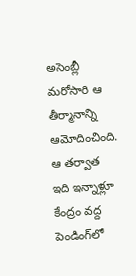అసెంబ్లీ మరోసారి ఆ తీర్మానాన్ని ఆమోదించింది. ఆ తర్వాత ఇది ఇన్నాళ్లూ కేంద్రం వద్ద పెండింగ్‌లో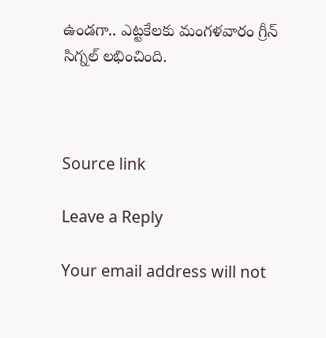ఉండగా.. ఎట్టకేలకు మంగళవారం గ్రీన్ సిగ్నల్ లభించింది.



Source link

Leave a Reply

Your email address will not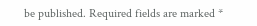be published. Required fields are marked *